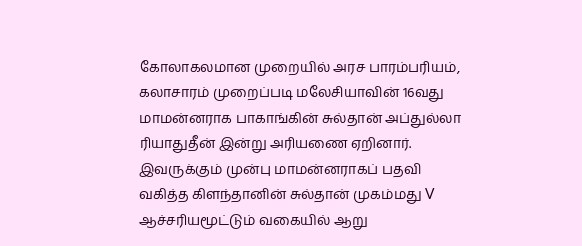கோலாகலமான முறையில் அரச பாரம்பரியம், கலாசாரம் முறைப்படி மலேசியாவின் 16வது மாமன்னராக பாகாங்கின் சுல்தான் அப்துல்லா ரியாதுதீன் இன்று அரியணை ஏறினார்.
இவருக்கும் முன்பு மாமன்னராகப் பதவி வகித்த கிளந்தானின் சுல்தான் முகம்மது V ஆச்சரியமூட்டும் வகையில் ஆறு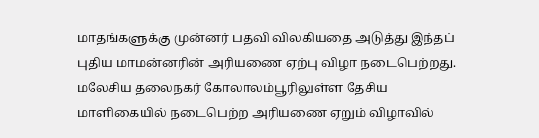மாதங்களுக்கு முன்னர் பதவி விலகியதை அடுத்து இந்தப் புதிய மாமன்னரின் அரியணை ஏற்பு விழா நடைபெற்றது.
மலேசிய தலைநகர் கோலாலம்பூரிலுள்ள தேசிய மாளிகையில் நடைபெற்ற அரியணை ஏறும் விழாவில்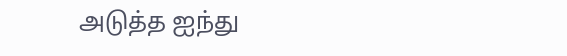அடுத்த ஐந்து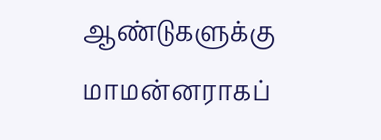ஆண்டுகளுக்கு மாமன்னராகப்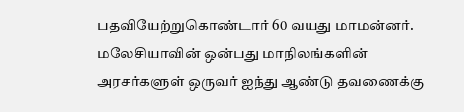பதவியேற்றுகொண்டார் 60 வயது மாமன்னர்.
மலேசியாவின் ஒன்பது மாநிலங்களின் அரசர்களுள் ஒருவர் ஐந்து ஆண்டு தவணைக்கு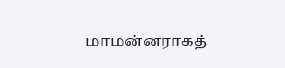மாமன்னராகத்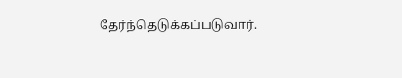தேர்ந்தெடுக்கப்படுவார்.